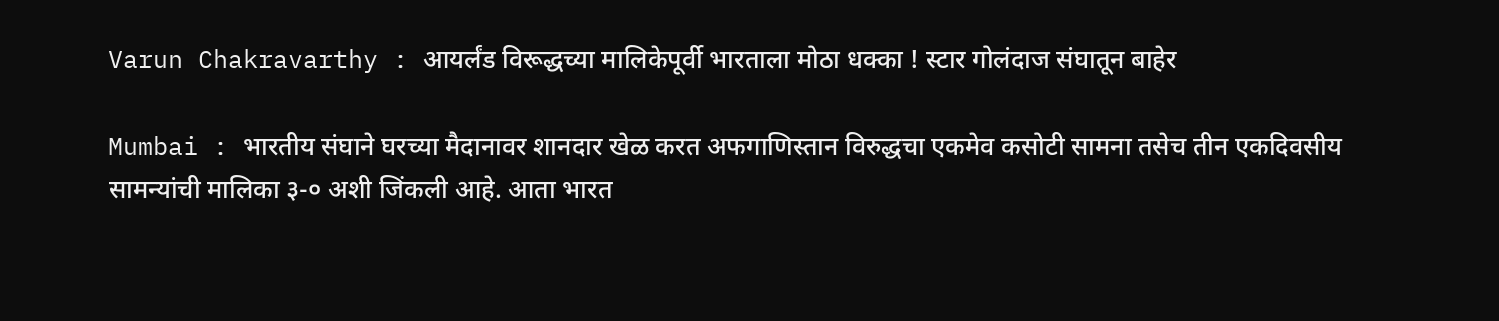Varun Chakravarthy : आयर्लंड विरूद्धच्या मालिकेपूर्वी भारताला मोठा धक्का ! स्टार गोलंदाज संघातून बाहेर

Mumbai : भारतीय संघाने घरच्या मैदानावर शानदार खेळ करत अफगाणिस्तान विरुद्धचा एकमेव कसोटी सामना तसेच तीन एकदिवसीय सामन्यांची मालिका ३-० अशी जिंकली आहे. आता भारत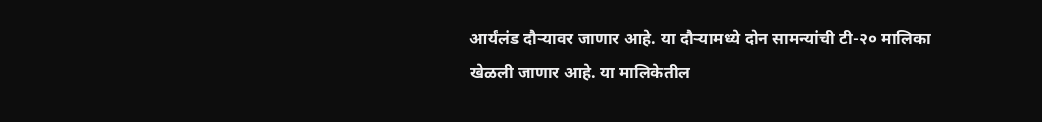आर्यंलंड दौऱ्यावर जाणार आहे. या दौऱ्यामध्ये दोन सामन्यांची टी-२० मालिका खेळली जाणार आहे. या मालिकेतील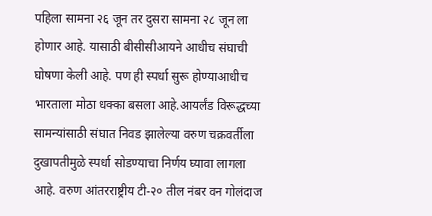पहिला सामना २६ जून तर दुसरा सामना २८ जून ला होणार आहे. यासाठी बीसीसीआयने आधीच संघाची घोषणा केली आहे. पण ही स्पर्धा सुरू होण्याआधीच भारताला मोठा धक्का बसला आहे.आयर्लंड विरूद्धच्या सामन्यांसाठी संघात निवड झालेल्या वरुण चक्रवर्तीला दुखापतीमुळे स्पर्धा सोडण्याचा निर्णय घ्यावा लागला आहे. वरुण आंतरराष्ट्रीय टी-२० तील नंबर वन गोलंदाज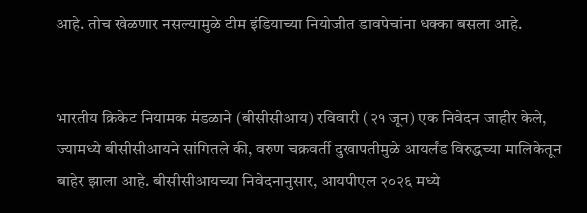आहे. तोच खेळणार नसल्यामुळे टीम इंडियाच्या नियोजीत डावपेचांना धक्का बसला आहे.


भारतीय क्रिकेट नियामक मंडळाने (बीसीसीआय) रविवारी (२१ जून) एक निवेदन जाहीर केले, ज्यामध्ये बीसीसीआयने सांगितले की, वरुण चक्रवर्ती दुखापतीमुळे आयर्लंड विरुद्धच्या मालिकेतून बाहेर झाला आहे. बीसीसीआयच्या निवेदनानुसार, आयपीएल २०२६ मध्ये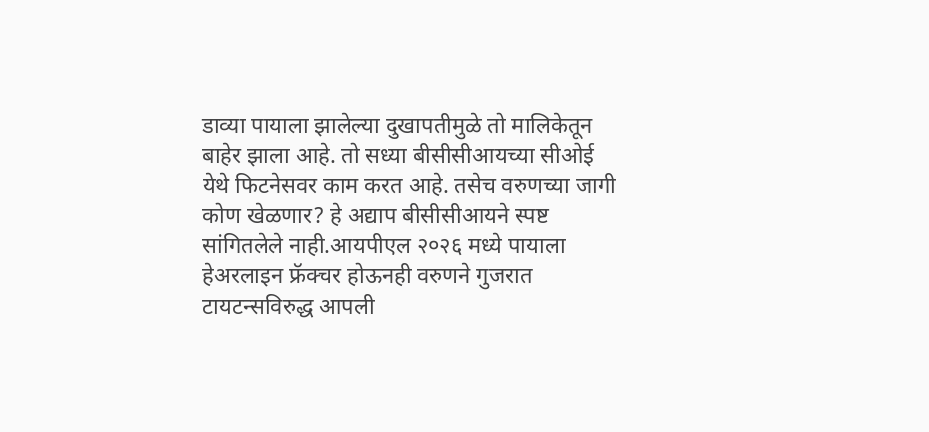डाव्या पायाला झालेल्या दुखापतीमुळे तो मालिकेतून बाहेर झाला आहे. तो सध्या बीसीसीआयच्या सीओई येथे फिटनेसवर काम करत आहे. तसेच वरुणच्या जागी कोण खेळणार? हे अद्याप बीसीसीआयने स्पष्ट सांगितलेले नाही.आयपीएल २०२६ मध्ये पायाला हेअरलाइन फ्रॅक्चर होऊनही वरुणने गुजरात टायटन्सविरुद्ध आपली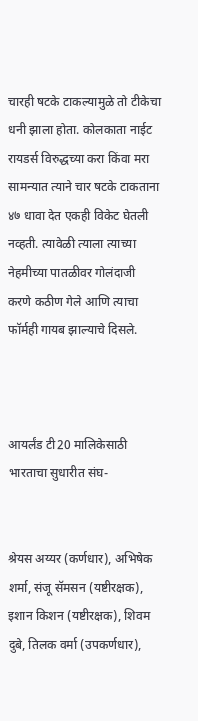चारही षटके टाकल्यामुळे तो टीकेचा धनी झाला होता. कोलकाता नाईट रायडर्स विरुद्धच्या करा किंवा मरा सामन्यात त्याने चार षटके टाकताना ४७ धावा देत एकही विकेट घेतली नव्हती. त्यावेळी त्याला त्याच्या नेहमीच्या पातळीवर गोलंदाजी करणे कठीण गेले आणि त्याचा फॉर्मही गायब झाल्याचे दिसले.



आयर्लंड टी20 मालिकेसाठी भारताचा सुधारीत संघ-


श्रेयस अय्यर (कर्णधार), अभिषेक शर्मा, संजू सॅमसन (यष्टीरक्षक), इशान किशन (यष्टीरक्षक), शिवम दुबे, तिलक वर्मा (उपकर्णधार),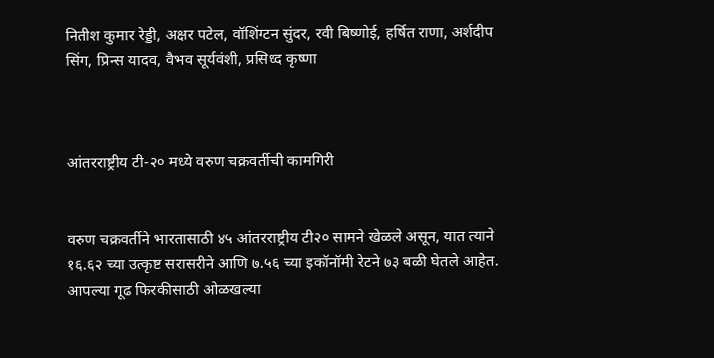नितीश कुमार रेड्डी, अक्षर पटेल, वॉशिंग्टन सुंदर, रवी बिष्णोई, हर्षित राणा, अर्शदीप सिंग, प्रिन्स यादव, वैभव सूर्यवंशी, प्रसिध्द कृष्णा



आंतरराष्ट्रीय टी-२० मध्ये वरुण चक्रवर्तीची कामगिरी


वरुण चक्रवर्तीने भारतासाठी ४५ आंतरराष्ट्रीय टी२० सामने खेळले असून, यात त्याने १६.६२ च्या उत्कृष्ट सरासरीने आणि ७.५६ च्या इकॉनॉमी रेटने ७३ बळी घेतले आहेत. आपल्या गूढ फिरकीसाठी ओळखल्या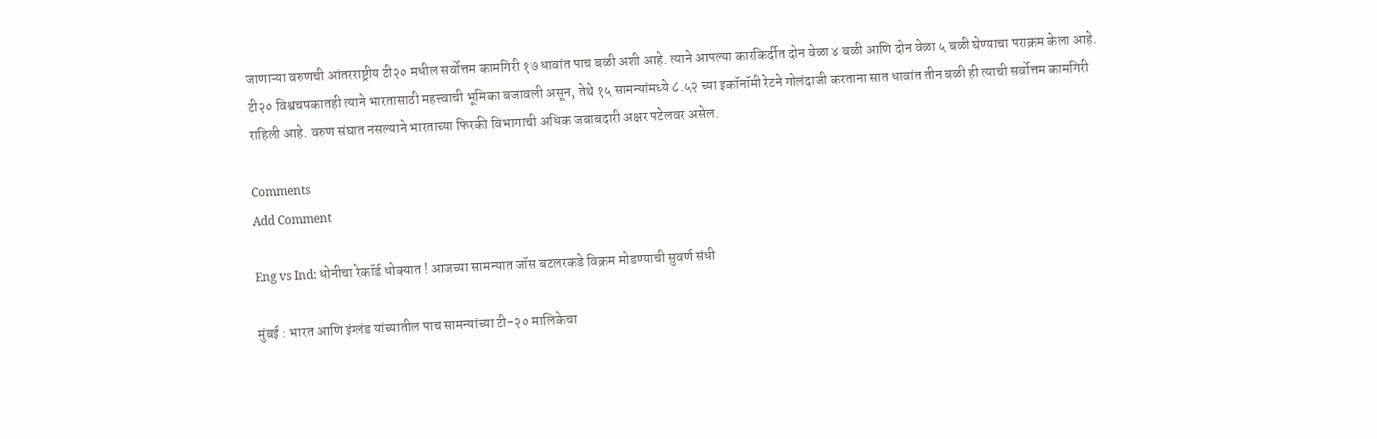जाणाऱ्या वरुणची आंतरराष्ट्रीय टी२० मधील सर्वोत्तम कामगिरी १७ धावांत पाच बळी अशी आहे. त्याने आपल्या कारकिर्दीत दोन वेळा ४ बळी आणि दोन वेळा ५ बळी घेण्याचा पराक्रम केला आहे. टी२० विश्वचषकातही त्याने भारतासाठी महत्त्वाची भूमिका बजावली असून, तेथे १५ सामन्यांमध्ये ८.५२ च्या इकॉनॉमी रेटने गोलंदाजी करताना सात धावांत तीन बळी ही त्याची सर्वोत्तम कामगिरी राहिली आहे. वरुण संघात नसल्याने भारताच्या फिरकी विभागाची अधिक जबाबदारी अक्षर पटेलवर असेल.

Comments
Add Comment

Eng vs Ind: धोनीचा रेकॉर्ड धोक्यात ! आजच्या सामन्यात जॉस बटलरकडे विक्रम मोडण्याची सुवर्ण संधी

मुंबई : भारत आणि इंग्लंड यांच्यातील पाच सामन्यांच्या टी-२० मालिकेचा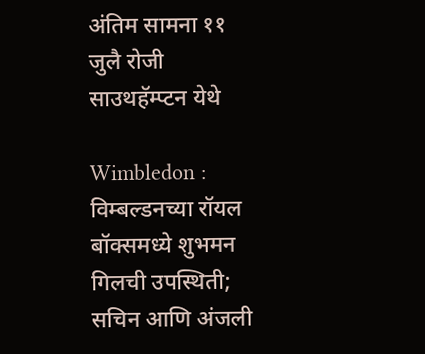अंतिम सामना ११ जुलै रोजी साउथहॅम्प्टन येथे

Wimbledon : विम्बल्डनच्या रॉयल बॉक्समध्ये शुभमन गिलची उपस्थिती; सचिन आणि अंजली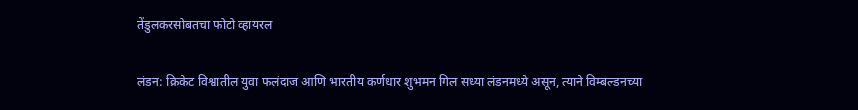तेंडुलकरसोबतचा फोटो व्हायरल

लंडन: क्रिकेट विश्वातील युवा फलंदाज आणि भारतीय कर्णधार शुभमन गिल सध्या लंडनमध्ये असून, त्याने विम्बल्डनच्या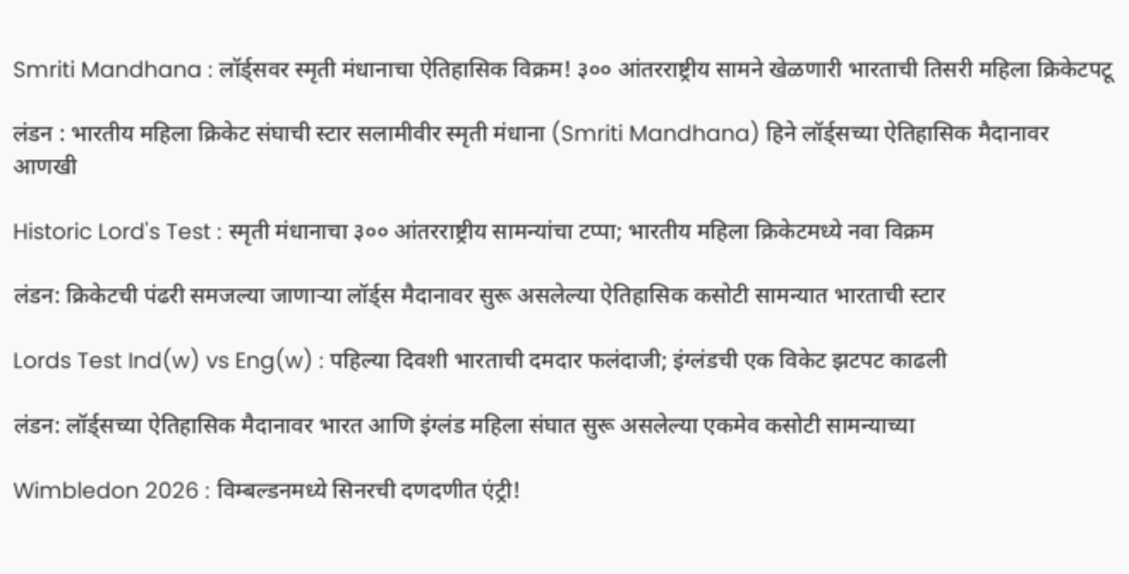Smriti Mandhana : लॉर्ड्सवर स्मृती मंधानाचा ऐतिहासिक विक्रम! ३०० आंतरराष्ट्रीय सामने खेळणारी भारताची तिसरी महिला क्रिकेटपटू

लंडन : भारतीय महिला क्रिकेट संघाची स्टार सलामीवीर स्मृती मंधाना (Smriti Mandhana) हिने लॉर्ड्सच्या ऐतिहासिक मैदानावर आणखी

Historic Lord's Test : स्मृती मंधानाचा ३०० आंतरराष्ट्रीय सामन्यांचा टप्पा; भारतीय महिला क्रिकेटमध्ये नवा विक्रम

लंडन: क्रिकेटची पंढरी समजल्या जाणाऱ्या लॉर्ड्स मैदानावर सुरू असलेल्या ऐतिहासिक कसोटी सामन्यात भारताची स्टार

Lords Test Ind(w) vs Eng(w) : पहिल्या दिवशी भारताची दमदार फलंदाजी; इंग्लंडची एक विकेट झटपट काढली

लंडन: लॉर्ड्सच्या ऐतिहासिक मैदानावर भारत आणि इंग्लंड महिला संघात सुरू असलेल्या एकमेव कसोटी सामन्याच्या

Wimbledon 2026 : विम्बल्डनमध्ये सिनरची दणदणीत एंट्री!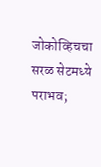जोकोव्हिचचा सरळ सेटमध्ये पराभव;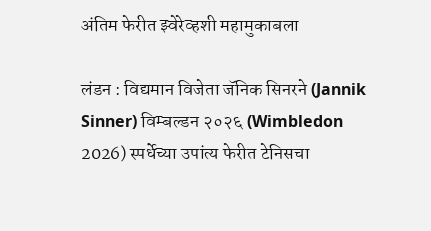अंतिम फेरीत झ्वेरेव्हशी महामुकाबला

लंडन : विद्यमान विजेता जॅनिक सिनरने (Jannik Sinner) विम्बल्डन २०२६ (Wimbledon 2026) स्पर्धेच्या उपांत्य फेरीत टेनिसचा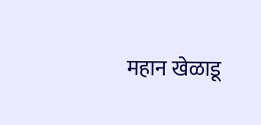महान खेळाडू